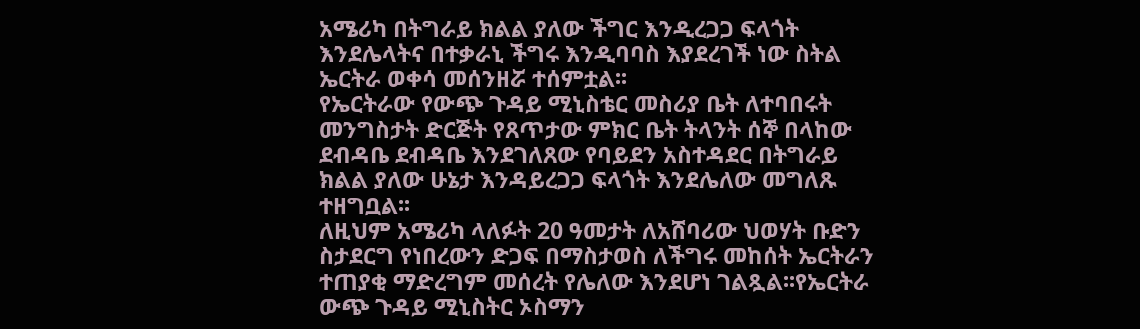አሜሪካ በትግራይ ክልል ያለው ችግር እንዲረጋጋ ፍላጎት እንደሌላትና በተቃራኒ ችግሩ እንዲባባስ እያደረገች ነው ስትል ኤርትራ ወቀሳ መሰንዘሯ ተሰምቷል፡፡
የኤርትራው የውጭ ጉዳይ ሚኒስቴር መስሪያ ቤት ለተባበሩት መንግስታት ድርጅት የጸጥታው ምክር ቤት ትላንት ሰኞ በላከው ደብዳቤ ደብዳቤ እንደገለጸው የባይደን አስተዳደር በትግራይ ክልል ያለው ሁኔታ እንዳይረጋጋ ፍላጎት እንደሌለው መግለጹ ተዘግቧል፡፡
ለዚህም አሜሪካ ላለፉት 20 ዓመታት ለአሸባሪው ህወሃት ቡድን ስታደርግ የነበረውን ድጋፍ በማስታወስ ለችግሩ መከሰት ኤርትራን ተጠያቂ ማድረግም መሰረት የሌለው እንደሆነ ገልጿል፡፡የኤርትራ ውጭ ጉዳይ ሚኒስትር ኦስማን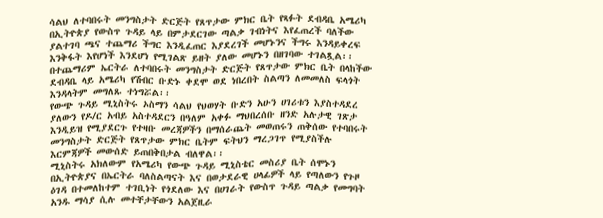ሳልህ ለተባበሩት መንግስታት ድርጅት የጸጥታው ምክር ቤት የጻፉት ደብዳቤ አሜሪካ በኢትዮጵያ የውስጥ ጉዳይ ላይ በምታደርገው ጣልቃ ገብነትና እየፈጠረች ባለችው ያልተገባ ጫና ተጨማሪ ችግር እንዲፈጠር እያደረገች መሆኑንና ችግሩ እንዳይቀረፍ እንቅፋት እየሆነች እንደሆነ የሚገልጽ ይዘት ያለው መሆኑን በዘገባው ተገልጿል፡፡
በተጨማሪም ኤርትራ ለተባበሩት መንግስታት ድርጅት የጸጥታው ምክር ቤት በላከችው ደብዳቤ ላይ አሜሪካ የሽብር ቡድኑ ቀደሞ ወደ ነበረበት ስልጣን ለመመለስ ፍላጎት እንዳላትም መግለጹ ተነግሯል፡፡
የውጭ ጉዳይ ሚኒስትሩ ኦስማን ሳልህ የህወሃት ቡድን አሁን ሀገሪቱን እያስተዳደረ ያለውን የዶ/ር አብይ አስተዳደርን በዓለም አቀፉ ማህበረሰቡ ዘንድ አሉታዊ ገጽታ እንዲይዝ የሚያደርጉ የተዛቡ መረጃዎችን በማሰራጨት መወጠሩን ጠቅሰው የተባበሩት መንግስታት ድርጅት የጸጥታው ምክር ቤትም ፍትህን ማረጋገጥ የሚያስችሉ እርምጃዎች መውሰድ ይጠበቅበታል ብለዋል፡፡
ሚኒስትሩ አክለውም የአሜሪካ የውጭ ጉዳይ ሚኒስቴር መስሪያ ቤት ሰሞኑን በኢትዮጵያና በኤርትራ ባለስልጣናት እና በወታደራዊ ሀላፊዎች ላይ የጣለውን የጉዞ ዕገዳ በተመለከተም ተገቢነት የጎደለው እና በሀገራት የውስጥ ጉዳይ ጣልቃ የመግባት አንዱ ማሳያ ሲሉ መተቸታቸውን አልጀዚራ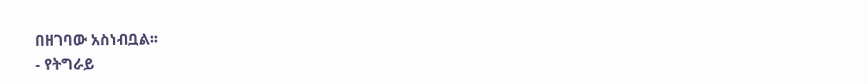በዘገባው አስነብቧል፡፡
- የትግራይ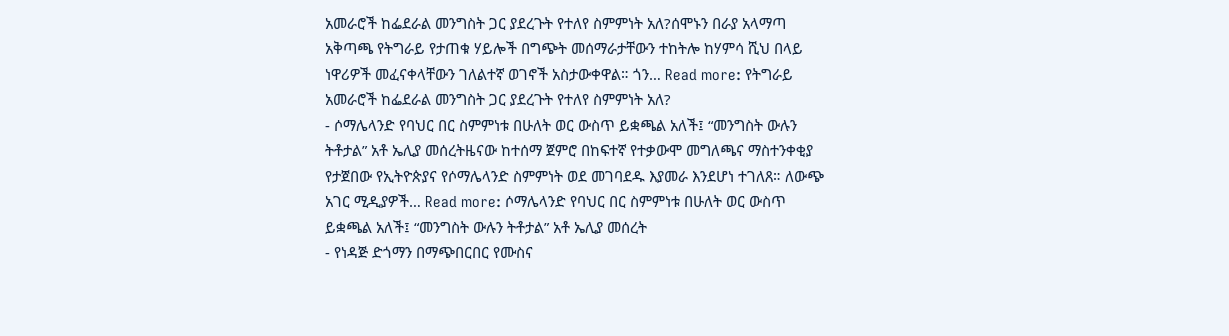አመራሮች ከፌደራል መንግስት ጋር ያደረጉት የተለየ ስምምነት አለ?ሰሞኑን በራያ አላማጣ አቅጣጫ የትግራይ የታጠቁ ሃይሎች በግጭት መሰማራታቸውን ተከትሎ ከሃምሳ ሺህ በላይ ነዋሪዎች መፈናቀላቸውን ገለልተኛ ወገኖች አስታውቀዋል። ጎን… Read more: የትግራይ አመራሮች ከፌደራል መንግስት ጋር ያደረጉት የተለየ ስምምነት አለ?
- ሶማሌላንድ የባህር በር ስምምነቱ በሁለት ወር ውስጥ ይቋጫል አለች፤ “መንግስት ውሉን ትቶታል” አቶ ኤሊያ መሰረትዜናው ከተሰማ ጀምሮ በከፍተኛ የተቃውሞ መግለጫና ማስተንቀቂያ የታጀበው የኢትዮጵያና የሶማሌላንድ ስምምነት ወደ መገባደዱ እያመራ እንደሆነ ተገለጸ። ለውጭ አገር ሚዲያዎች… Read more: ሶማሌላንድ የባህር በር ስምምነቱ በሁለት ወር ውስጥ ይቋጫል አለች፤ “መንግስት ውሉን ትቶታል” አቶ ኤሊያ መሰረት
- የነዳጅ ድጎማን በማጭበርበር የሙስና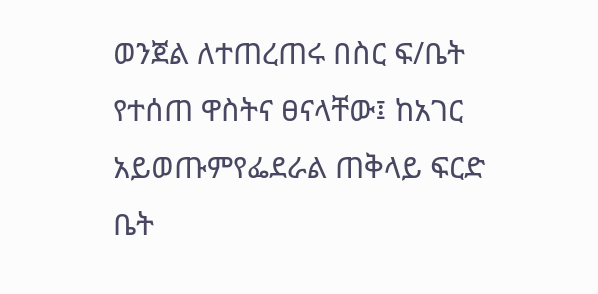ወንጀል ለተጠረጠሩ በስር ፍ/ቤት የተሰጠ ዋስትና ፀናላቸው፤ ከአገር አይወጡምየፌደራል ጠቅላይ ፍርድ ቤት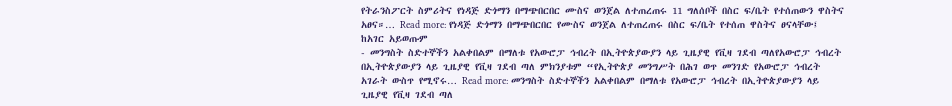የትራንስፖርት ስምሪትና የነዳጅ ድጎማን በማጭበርበር ሙስና ወንጀል ለተጠረጠሩ 11 ግለሰቦች በስር ፍ/ቤት የተሰጠውን ዋስትና አፀና።… Read more: የነዳጅ ድጎማን በማጭበርበር የሙስና ወንጀል ለተጠረጠሩ በስር ፍ/ቤት የተሰጠ ዋስትና ፀናላቸው፤ ከአገር አይወጡም
- መንግስት ስድተኞችን አልቀበልም በማለቱ የአውሮፓ ኅብረት በኢትዮጵያውያን ላይ ጊዜያዊ የቪዛ ገደብ ጣለየአውሮፓ ኅብረት በኢትዮጵያውያን ላይ ጊዜያዊ የቪዛ ገደብ ጣለ ምክንያቱም “የኢትዮጵያ መንግሥት በሕገ ወጥ መንገድ የአውሮፓ ኅብረት አገራት ውስጥ የሚኖሩ… Read more: መንግስት ስድተኞችን አልቀበልም በማለቱ የአውሮፓ ኅብረት በኢትዮጵያውያን ላይ ጊዜያዊ የቪዛ ገደብ ጣለ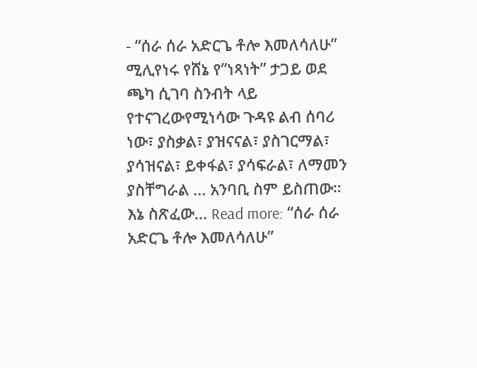- “ሰራ ሰራ አድርጌ ቶሎ እመለሳለሁ” ሚሊየነሩ የሸኔ የ”ነጻነት” ታጋይ ወደ ጫካ ሲገባ ስንብት ላይ የተናገረውየሚነሳው ጉዳዩ ልብ ሰባሪ ነው፣ ያስቃል፣ ያዝናናል፣ ያስገርማል፣ ያሳዝናል፣ ይቀፋል፣ ያሳፍራል፣ ለማመን ያስቸግራል … አንባቢ ስም ይስጠው። እኔ ስጽፈው… Read more: “ሰራ ሰራ አድርጌ ቶሎ እመለሳለሁ”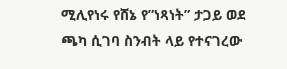ሚሊየነሩ የሸኔ የ”ነጻነት” ታጋይ ወደ ጫካ ሲገባ ስንብት ላይ የተናገረው